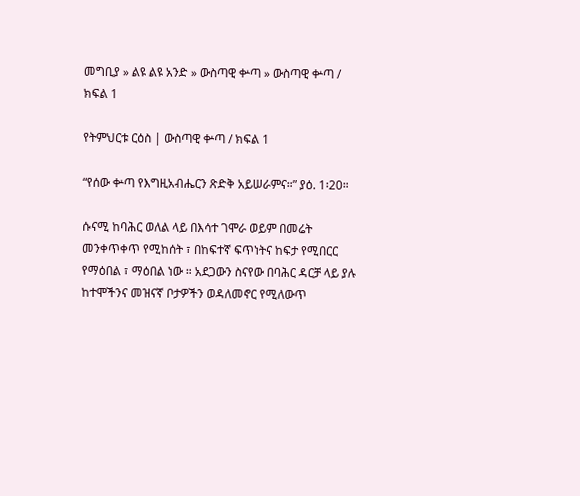መግቢያ » ልዩ ልዩ አንድ » ውስጣዊ ቍጣ » ውስጣዊ ቍጣ / ክፍል 1

የትምህርቱ ርዕስ | ውስጣዊ ቍጣ / ክፍል 1

“የሰው ቍጣ የእግዚአብሔርን ጽድቅ አይሠራምና።” ያዕ. 1፡20።

ሱናሚ ከባሕር ወለል ላይ በእሳተ ገሞራ ወይም በመሬት መንቀጥቀጥ የሚከሰት ፣ በከፍተኛ ፍጥነትና ከፍታ የሚበርር የማዕበል ፣ ማዕበል ነው ። አደጋውን ስናየው በባሕር ዳርቻ ላይ ያሉ ከተሞችንና መዝናኛ ቦታዎችን ወዳለመኖር የሚለውጥ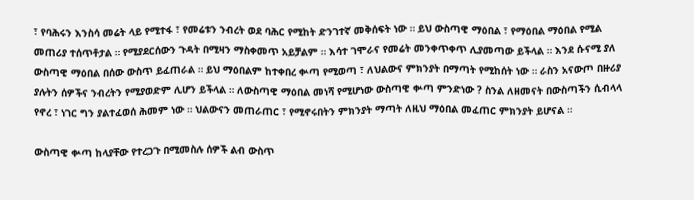፣ የባሕሩን እንስሳ መሬት ላይ የሚተፋ ፣ የመሬቱን ንብረት ወደ ባሕር የሚከት ድንገተኛ መቅሰፍት ነው ። ይህ ውስጣዊ ማዕበል ፣ የማዕበል ማዕበል የሚል መጠሪያ ተሰጥቶታል ። የሚያደርሰውን ጉዳት በሚዛን ማስቀመጥ አይቻልም ። እሳተ ገሞራና የመሬት መንቀጥቀጥ ሊያመጣው ይችላል ። እንደ ሱናሚ ያለ ውስጣዊ ማዕበል በሰው ውስጥ ይፈጠራል ። ይህ ማዕበልም ከተቀበረ ቍጣ የሚወጣ ፣ ለህልውና ምክንያት በማጣት የሚከሰት ነው ። ራስን አናውጦ በዙሪያ ያሉትን ሰዎችና ንብረትን የሚያወድም ሊሆን ይችላል ። ለውስጣዊ ማዕበል መነሻ የሚሆነው ውስጣዊ ቍጣ ምንድነው ? ስንል ለዘመናት በውስጣችን ሲብላላ የኖረ ፣ ነገር ግን ያልተፈወሰ ሕመም ነው ። ህልውናን መጠራጠር ፣ የሚኖሩበትን ምክንያት ማጣት ለዚህ ማዕበል መፈጠር ምክንያት ይሆናል ።

ውስጣዊ ቍጣ ከላያቸው የተረጋጉ በሚመስሉ ሰዎች ልብ ውስጥ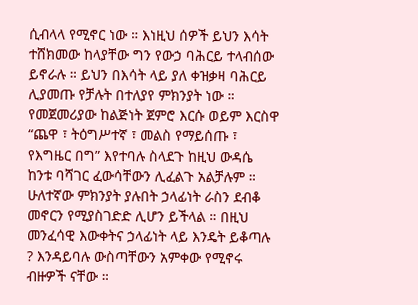ሲብላላ የሚኖር ነው ። እነዚህ ሰዎች ይህን እሳት ተሸክመው ከላያቸው ግን የውኃ ባሕርይ ተላብሰው ይኖራሉ ። ይህን በእሳት ላይ ያለ ቀዝቃዛ ባሕርይ ሊያመጡ የቻሉት በተለያየ ምክንያት ነው ። የመጀመሪያው ከልጅነት ጀምሮ እርሱ ወይም እርስዋ “ጨዋ ፣ ትዕግሥተኛ ፣ መልስ የማይሰጡ ፣ የእግዜር በግ” እየተባሉ ስላደጉ ከዚህ ውዳሴ ከንቱ ባሻገር ፈውሳቸውን ሊፈልጉ አልቻሉም ። ሁለተኛው ምክንያት ያሉበት ኃላፊነት ራስን ደብቆ መኖርን የሚያስገድድ ሊሆን ይችላል ። በዚህ መንፈሳዊ እውቀትና ኃላፊነት ላይ እንዴት ይቆጣሉ ? እንዳይባሉ ውስጣቸውን አምቀው የሚኖሩ ብዙዎች ናቸው ።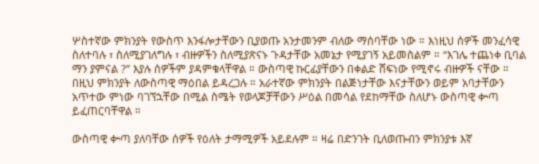ሦስተኛው ምክንያት የውስጥ እንፋሎታቸውን ቢያወጡ አንታመንም ብለው ማሰባቸው ነው ። እነዚህ ሰዎች መንፈሳዊ ስለተባሉ ፣ ስለሚያገለግሉ ፣ ብዙዎችን ስለሚያጽናኑ ጉዳታቸው አመኔታ የሚያገኝ አይመስልም ። “እገሌ ተጨነቀ ቢባል ማን ያምናል ?” እያሉ ሰዎችም ያዳምቁላቸዋል ። ውስጣዊ ኩርፊያቸውን በቀልድ ሸፍነው የሚኖሩ ብዙዎች ናቸው ። በዚህ ምክንያት ለውስጣዊ ማዕበል ይዳረጋሉ ። አራተኛው ምክንያት በልጅነታቸው እናታቸውን ወይም አባታቸውን አጥተው ምነው ባገኘኋቸው በሚል ስሜት የወላጆቻቸውን ሥዕል በመሳል የደከማቸው ስለሆኑ ውስጣዊ ቍጣ ይፈጠርባቸዋል ።

ውስጣዊ ቍጣ ያለባቸው ሰዎች የዕለት ታማሚዎች አይደሉም ። ዛሬ በድንገት ቢለወጡብን ምክንያቱ እኛ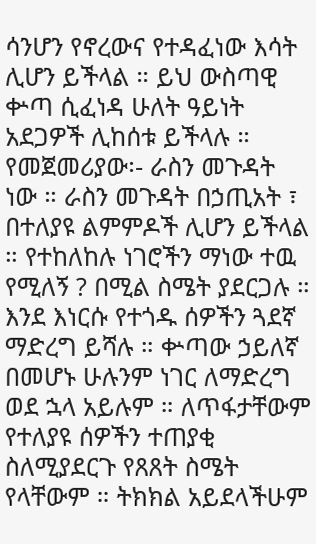ሳንሆን የኖረውና የተዳፈነው እሳት ሊሆን ይችላል ። ይህ ውስጣዊ ቍጣ ሲፈነዳ ሁለት ዓይነት አደጋዎች ሊከሰቱ ይችላሉ ። የመጀመሪያው፡- ራስን መጉዳት ነው ። ራስን መጉዳት በኃጢአት ፣ በተለያዩ ልምምዶች ሊሆን ይችላል ። የተከለከሉ ነገሮችን ማነው ተዉ የሚለኝ ? በሚል ስሜት ያደርጋሉ ። እንደ እነርሱ የተጎዱ ሰዎችን ጓደኛ ማድረግ ይሻሉ ። ቍጣው ኃይለኛ በመሆኑ ሁሉንም ነገር ለማድረግ ወደ ኋላ አይሉም ። ለጥፋታቸውም የተለያዩ ሰዎችን ተጠያቂ ስለሚያደርጉ የጸጸት ስሜት የላቸውም ። ትክክል አይደላችሁም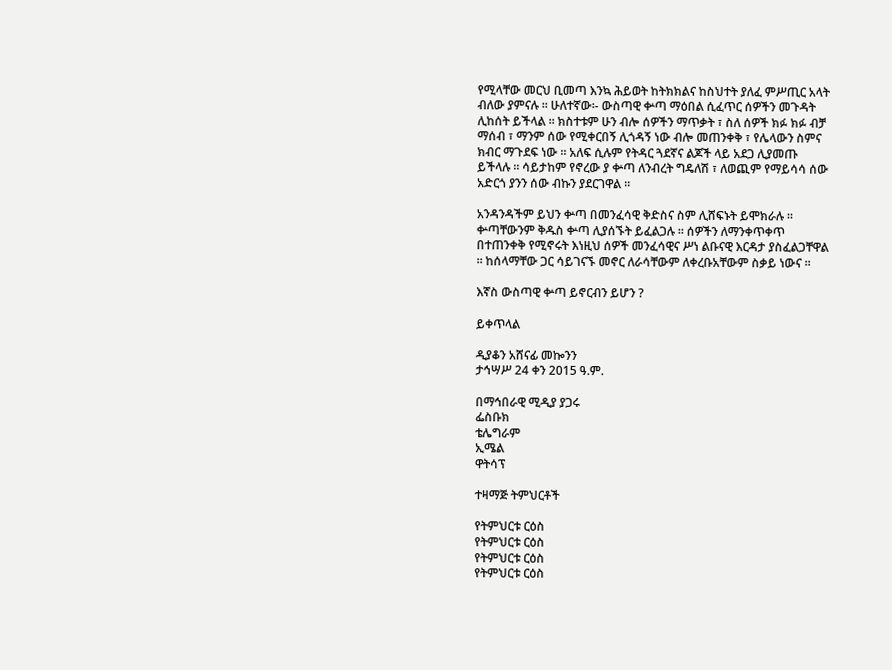የሚላቸው መርህ ቢመጣ እንኳ ሕይወት ከትክክልና ከስህተት ያለፈ ምሥጢር አላት ብለው ያምናሉ ። ሁለተኛው፡- ውስጣዊ ቍጣ ማዕበል ሲፈጥር ሰዎችን መጉዳት ሊከሰት ይችላል ። ክስተቱም ሁን ብሎ ሰዎችን ማጥቃት ፣ ስለ ሰዎች ክፉ ክፉ ብቻ ማሰብ ፣ ማንም ሰው የሚቀርበኝ ሊጎዳኝ ነው ብሎ መጠንቀቅ ፣ የሌላውን ስምና ክብር ማጉደፍ ነው ። አለፍ ሲሉም የትዳር ጓደኛና ልጆች ላይ አደጋ ሊያመጡ ይችላሉ ። ሳይታከም የኖረው ያ ቍጣ ለንብረት ግዴለሽ ፣ ለወጪም የማይሳሳ ሰው አድርጎ ያንን ሰው ብኩን ያደርገዋል ።

አንዳንዳችም ይህን ቍጣ በመንፈሳዊ ቅድስና ስም ሊሸፍኑት ይሞክራሉ ። ቍጣቸውንም ቅዱስ ቍጣ ሊያሰኙት ይፈልጋሉ ። ሰዎችን ለማንቀጥቀጥ በተጠንቀቅ የሚኖሩት እነዚህ ሰዎች መንፈሳዊና ሥነ ልቡናዊ እርዳታ ያስፈልጋቸዋል ። ከሰላማቸው ጋር ሳይገናኙ መኖር ለራሳቸውም ለቀረቡአቸውም ስቃይ ነውና ።

እኛስ ውስጣዊ ቍጣ ይኖርብን ይሆን ?

ይቀጥላል

ዲያቆን አሸናፊ መኰንን
ታኅሣሥ 24 ቀን 2015 ዓ.ም.

በማኅበራዊ ሚዲያ ያጋሩ
ፌስቡክ
ቴሌግራም
ኢሜል
ዋትሳፕ

ተዛማጅ ትምህርቶች

የትምህርቱ ርዕስ
የትምህርቱ ርዕስ
የትምህርቱ ርዕስ
የትምህርቱ ርዕስ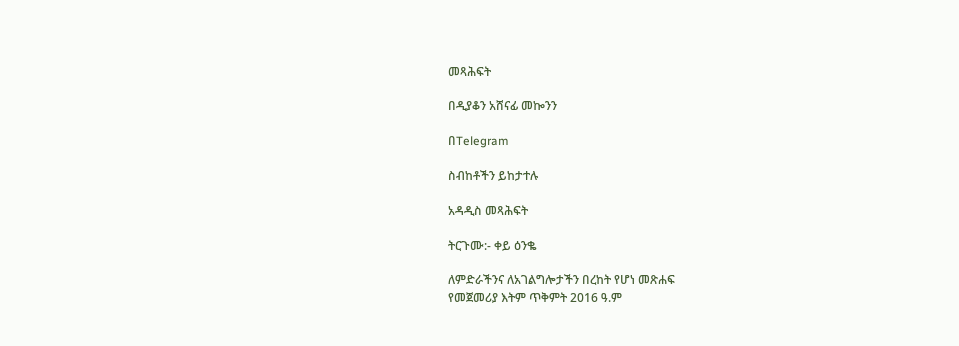መጻሕፍት

በዲያቆን አሸናፊ መኰንን

በTelegram

ስብከቶችን ይከታተሉ

አዳዲስ መጻሕፍት

ትርጉሙ:- ቀይ ዕንቈ

ለምድራችንና ለአገልግሎታችን በረከት የሆነ መጽሐፍ
የመጀመሪያ እትም ጥቅምት 2016 ዓ.ም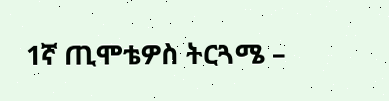1ኛ ጢሞቴዎስ ትርጓሜ –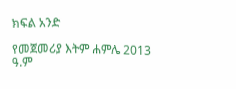ክፍል አንድ

የመጀመሪያ እትም ሐምሌ 2013 ዓ.ም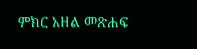ምክር አዘል መጽሐፍ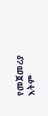የመጀመሪያ እትም